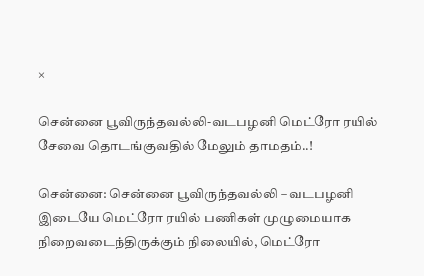×

சென்னை பூவிருந்தவல்லி-வடபழனி மெட்ரோ ரயில் சேவை தொடங்குவதில் மேலும் தாமதம்..!

சென்னை: சென்னை பூவிருந்தவல்லி – வடபழனி இடையே மெட்ரோ ரயில் பணிகள் முழுமையாக நிறைவடைந்திருக்கும் நிலையில், மெட்ரோ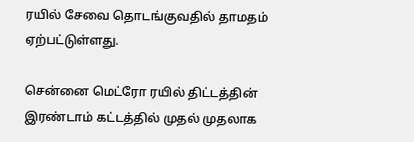ரயில் சேவை தொடங்குவதில் தாமதம் ஏற்பட்டுள்ளது.

சென்னை மெட்ரோ ரயில் திட்டத்தின் இரண்டாம் கட்டத்தில் முதல் முதலாக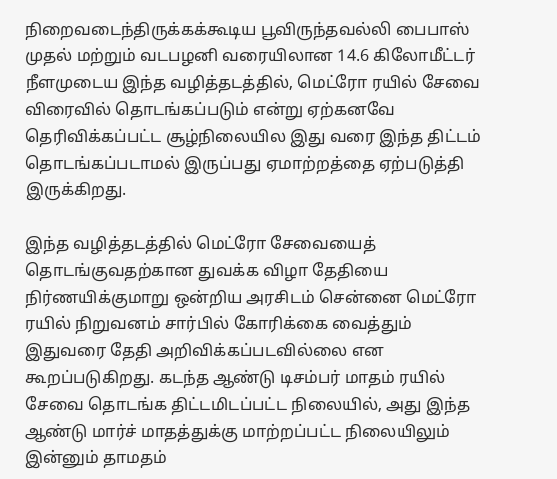நிறைவடைந்திருக்கக்கூடிய பூவிருந்தவல்லி பைபாஸ் முதல் மற்றும் வடபழனி வரையிலான 14.6 கிலோமீட்டர் நீளமுடைய இந்த வழித்தடத்தில், மெட்ரோ ரயில் சேவை விரைவில் தொடங்கப்படும் என்று ஏற்கனவே தெரிவிக்கப்பட்ட சூழ்நிலையில இது வரை இந்த திட்டம் தொடங்கப்படாமல் இருப்பது ஏமாற்றத்தை ஏற்படுத்தி இருக்கிறது.

இந்த வழித்தடத்தில் மெட்ரோ சேவையைத் தொடங்குவதற்கான துவக்க விழா தேதியை நிர்ணயிக்குமாறு ஒன்றிய அரசிடம் சென்னை மெட்ரோ ரயில் நிறுவனம் சார்பில் கோரிக்கை வைத்தும் இதுவரை தேதி அறிவிக்கப்படவில்லை என கூறப்படுகிறது. கடந்த ஆண்டு டிசம்பர் மாதம் ரயில் சேவை தொடங்க திட்டமிடப்பட்ட நிலையில், அது இந்த ஆண்டு மார்ச் மாதத்துக்கு மாற்றப்பட்ட நிலையிலும் இன்னும் தாமதம்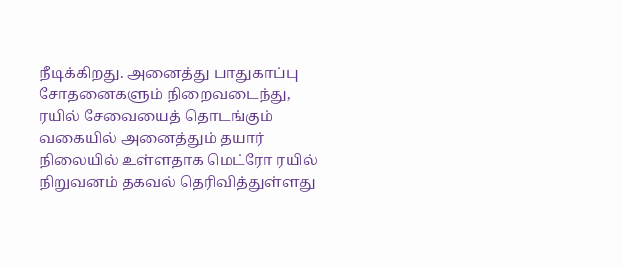நீடிக்கிறது. அனைத்து பாதுகாப்பு சோதனைகளும் நிறைவடைந்து, ரயில் சேவையைத் தொடங்கும் வகையில் அனைத்தும் தயார் நிலையில் உள்ளதாக மெட்ரோ ரயில் நிறுவனம் தகவல் தெரிவித்துள்ளது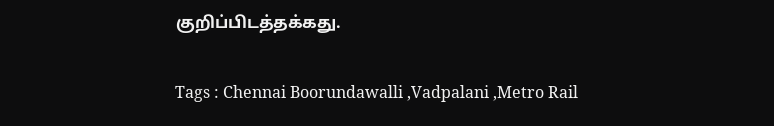குறிப்பிடத்தக்கது.

Tags : Chennai Boorundawalli ,Vadpalani ,Metro Rail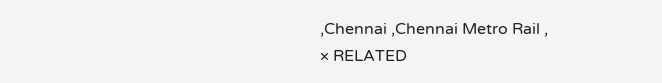,Chennai ,Chennai Metro Rail ,
× RELATED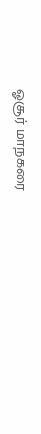ஓசூர் மாநகரை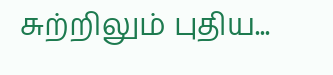சுற்றிலும் புதிய...